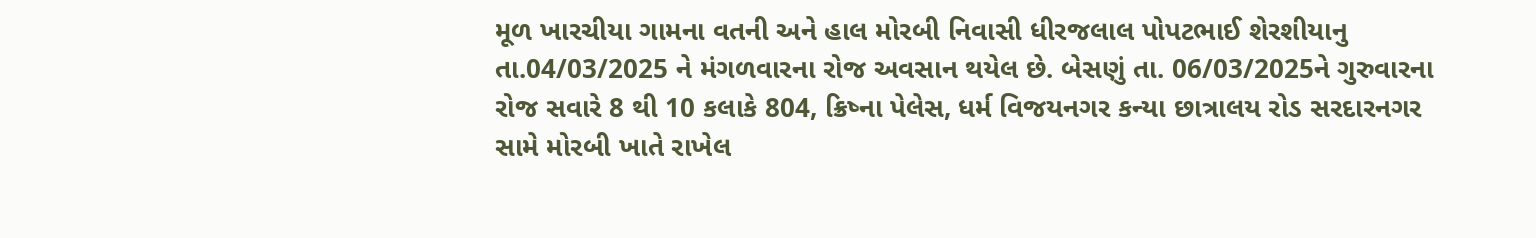મૂળ ખારચીયા ગામના વતની અને હાલ મોરબી નિવાસી ધીરજલાલ પોપટભાઈ શેરશીયાનુ તા.04/03/2025 ને મંગળવારના રોજ અવસાન થયેલ છે. બેસણું તા. 06/03/2025ને ગુરુવારના રોજ સવારે 8 થી 10 કલાકે 804, ક્રિષ્ના પેલેસ, ધર્મ વિજયનગર કન્યા છાત્રાલય રોડ સરદારનગર સામે મોરબી ખાતે રાખેલ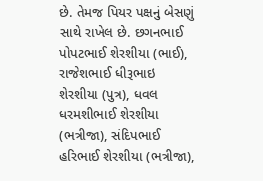છે. તેમજ પિયર પક્ષનું બેસણું સાથે રાખેલ છે. છગનભાઈ પોપટભાઈ શેરશીયા (ભાઈ), રાજેશભાઈ ધીરૂભાઇ શેરશીયા (પુત્ર), ધવલ ધરમશીભાઈ શેરશીયા (ભત્રીજા), સંદિપભાઈ હરિભાઈ શેરશીયા (ભત્રીજા),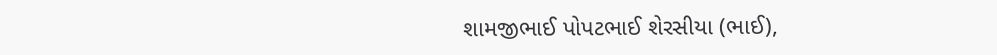શામજીભાઈ પોપટભાઈ શેરસીયા (ભાઈ),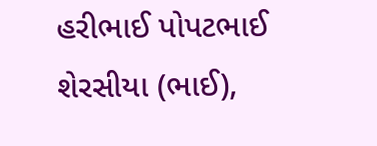હરીભાઈ પોપટભાઈ શેરસીયા (ભાઈ),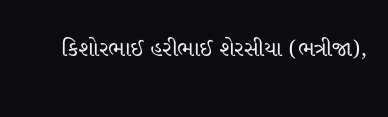કિશોરભાઈ હરીભાઈ શેરસીયા (ભત્રીજા),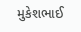મુકેશભાઈ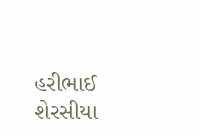હરીભાઈ શેરસીયા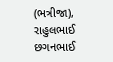(ભત્રીજા), રાહુલભાઈ છગનભાઈ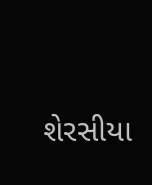શેરસીયા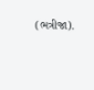(ભત્રીજા).